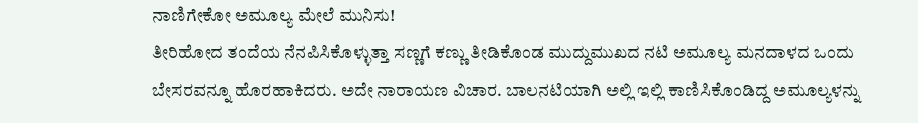ನಾಣಿಗೇಕೋ ಅಮೂಲ್ಯ ಮೇಲೆ ಮುನಿಸು!
ತೀರಿಹೋದ ತಂದೆಯ ನೆನಪಿಸಿಕೊಳ್ಳುತ್ತಾ ಸಣ್ಣಗೆ ಕಣ್ಣು ತೀಡಿಕೊಂಡ ಮುದ್ದುಮುಖದ ನಟಿ ಅಮೂಲ್ಯ ಮನದಾಳದ ಒಂದು ಬೇಸರವನ್ನೂ ಹೊರಹಾಕಿದರು. ಅದೇ ನಾರಾಯಣ ವಿಚಾರ. ಬಾಲನಟಿಯಾಗಿ ಅಲ್ಲಿ ಇಲ್ಲಿ ಕಾಣಿಸಿಕೊಂಡಿದ್ದ ಅಮೂಲ್ಯಳನ್ನು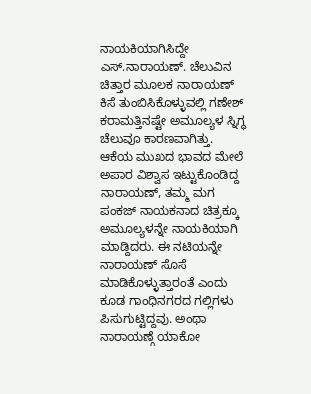ನಾಯಕಿಯಾಗಿಸಿದ್ದೇ ಎಸ್.ನಾರಾಯಣ್. ಚೆಲುವಿನ ಚಿತ್ತಾರ ಮೂಲಕ ನಾರಾಯಣ್ ಕಿಸೆ ತುಂಬಿಸಿಕೊಳ್ಳುವಲ್ಲಿ ಗಣೇಶ್ ಕರಾಮತ್ತಿನಷ್ಟೇ ಅಮೂಲ್ಯಳ ಸ್ನಿಗ್ಧ ಚೆಲುವೂ ಕಾರಣವಾಗಿತ್ತು.
ಆಕೆಯ ಮುಖದ ಭಾವದ ಮೇಲೆ ಅಪಾರ ವಿಶ್ವಾಸ ಇಟ್ಟುಕೊಂಡಿದ್ದ ನಾರಾಯಣ್, ತಮ್ಮ ಮಗ ಪಂಕಜ್ ನಾಯಕನಾದ ಚಿತ್ರಕ್ಕೂ ಅಮೂಲ್ಯಳನ್ನೇ ನಾಯಕಿಯಾಗಿ ಮಾಡ್ದಿದರು. ಈ ನಟಿಯನ್ನೇ ನಾರಾಯಣ್ ಸೊಸೆ ಮಾಡಿಕೊಳ್ಳುತ್ತಾರಂತೆ ಎಂದು ಕೂಡ ಗಾಂಧಿನಗರದ ಗಲ್ಲಿಗಳು ಪಿಸುಗುಟ್ಟಿದ್ದವು. ಅಂಥಾ ನಾರಾಯಣ್ಗೆ ಯಾಕೋ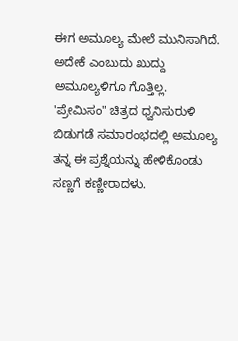ಈಗ ಅಮೂಲ್ಯ ಮೇಲೆ ಮುನಿಸಾಗಿದೆ. ಅದೇಕೆ ಎಂಬುದು ಖುದ್ದು ಅಮೂಲ್ಯಳಿಗೂ ಗೊತ್ತಿಲ್ಲ.
'ಪ್ರೇಮಿಸಂ" ಚಿತ್ರದ ಧ್ವನಿಸುರುಳಿ ಬಿಡುಗಡೆ ಸಮಾರಂಭದಲ್ಲಿ ಅಮೂಲ್ಯ ತನ್ನ ಈ ಪ್ರಶ್ನೆಯನ್ನು ಹೇಳಿಕೊಂಡು ಸಣ್ಣಗೆ ಕಣ್ಣೀರಾದಳು.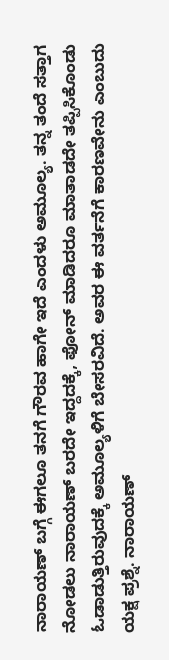ನಾರಾಯಣ್ ಬಗ್ಗೆ ಈಗಲೂ ತನಗೆ ಗೌರವ ಹಾಗೇ ಇದೆ ಎಂದಳು ಅಮೂಲ್ಯ. ತನ್ನ ತಂದೆ ಸತ್ತಾಗ ನೋಡಲು ನಾರಾಯಣ್ ಬರದೇ ಇದ್ದದಕ್ಕೆ, ಫೋನ್ ಮಾಡಿದರೂ ಮಾತಾಡದೇ ತಪ್ಪಿಸಿಕೊಂಡು ಓಡಾಡುತ್ತಿರುವುದಕ್ಕೆ ಅಮೂಲ್ಯಳಿಗೆ ಬೇಸರವಿದೆ. ಅವರ ಈ ವರ್ತನೆಗೆ ಕಾರಣವೇನು ಎಂಬುದು ಯಕ್ಷ ಪ್ರಶ್ನೆ. ನಾರಾಯಣ್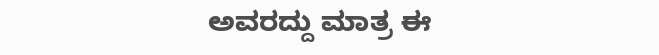ಅವರದ್ದು ಮಾತ್ರ ಈ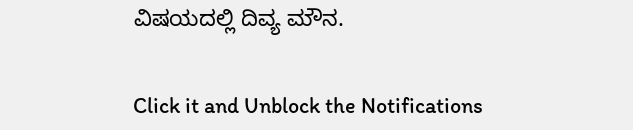ವಿಷಯದಲ್ಲಿ ದಿವ್ಯ ಮೌನ.


Click it and Unblock the Notifications